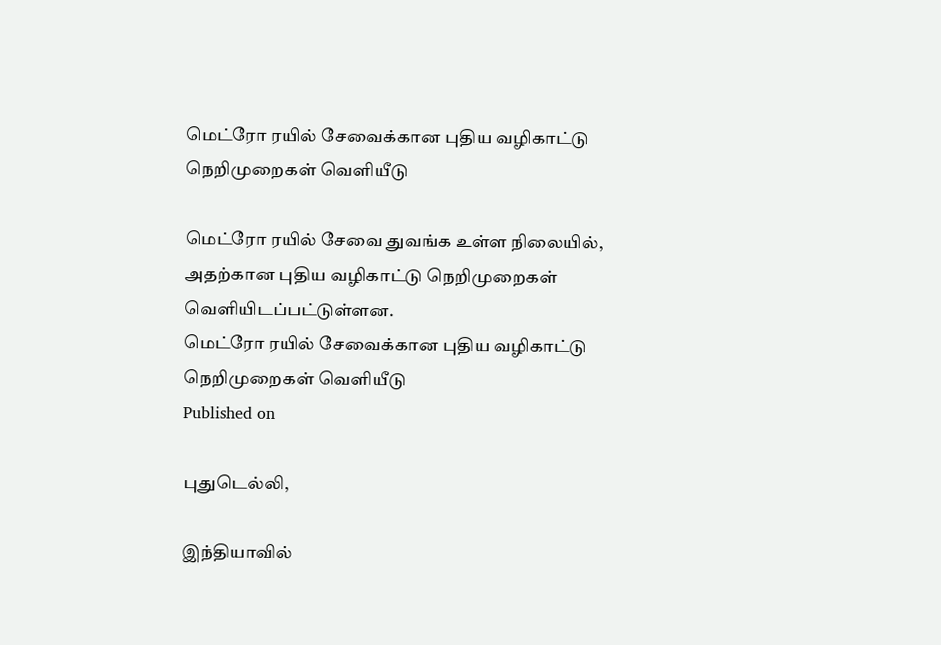மெட்ரோ ரயில் சேவைக்கான புதிய வழிகாட்டு நெறிமுறைகள் வெளியீடு

மெட்ரோ ரயில் சேவை துவங்க உள்ள நிலையில், அதற்கான புதிய வழிகாட்டு நெறிமுறைகள் வெளியிடப்பட்டுள்ளன.
மெட்ரோ ரயில் சேவைக்கான புதிய வழிகாட்டு நெறிமுறைகள் வெளியீடு
Published on

புதுடெல்லி,

இந்தியாவில்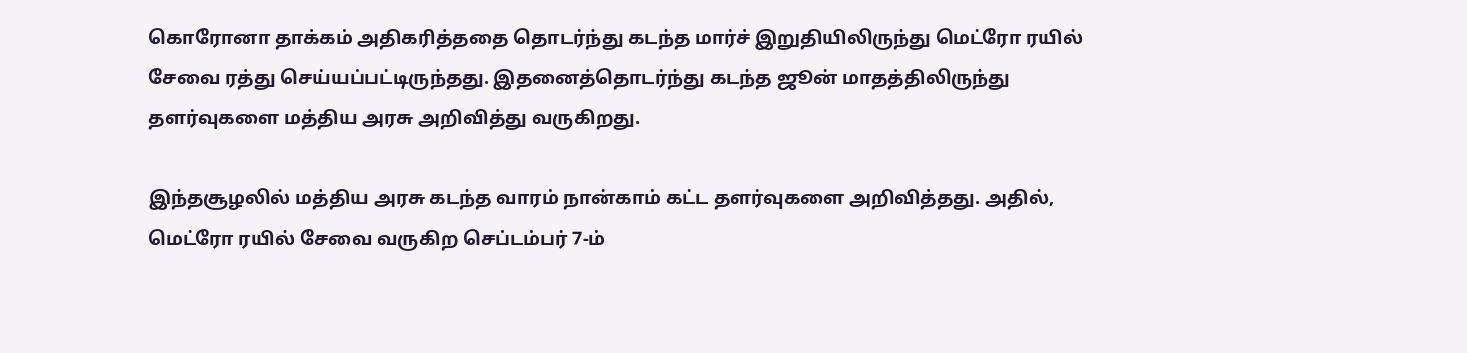கொரோனா தாக்கம் அதிகரித்ததை தொடர்ந்து கடந்த மார்ச் இறுதியிலிருந்து மெட்ரோ ரயில் சேவை ரத்து செய்யப்பட்டிருந்தது. இதனைத்தொடர்ந்து கடந்த ஜூன் மாதத்திலிருந்து தளர்வுகளை மத்திய அரசு அறிவித்து வருகிறது.

இந்தசூழலில் மத்திய அரசு கடந்த வாரம் நான்காம் கட்ட தளர்வுகளை அறிவித்தது. அதில், மெட்ரோ ரயில் சேவை வருகிற செப்டம்பர் 7-ம்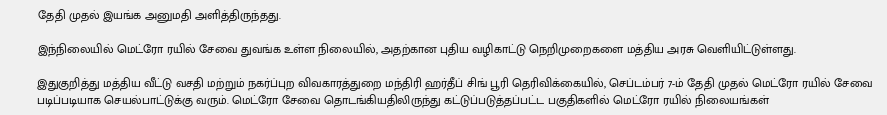தேதி முதல் இயங்க அனுமதி அளித்திருந்தது.

இந்நிலையில் மெட்ரோ ரயில் சேவை துவங்க உள்ள நிலையில், அதற்கான புதிய வழிகாட்டு நெறிமுறைகளை மத்திய அரசு வெளியிட்டுள்ளது.

இதுகுறித்து மத்திய வீட்டு வசதி மற்றும் நகர்ப்புற விவகாரத்துறை மந்திரி ஹர்தீப் சிங் பூரி தெரிவிக்கையில், செப்டம்பர் 7-ம் தேதி முதல் மெட்ரோ ரயில் சேவை படிப்படியாக செயல்பாட்டுக்கு வரும். மெட்ரோ சேவை தொடங்கியதிலிருந்து கட்டுப்படுத்தப்பட்ட பகுதிகளில் மெட்ரோ ரயில் நிலையங்கள்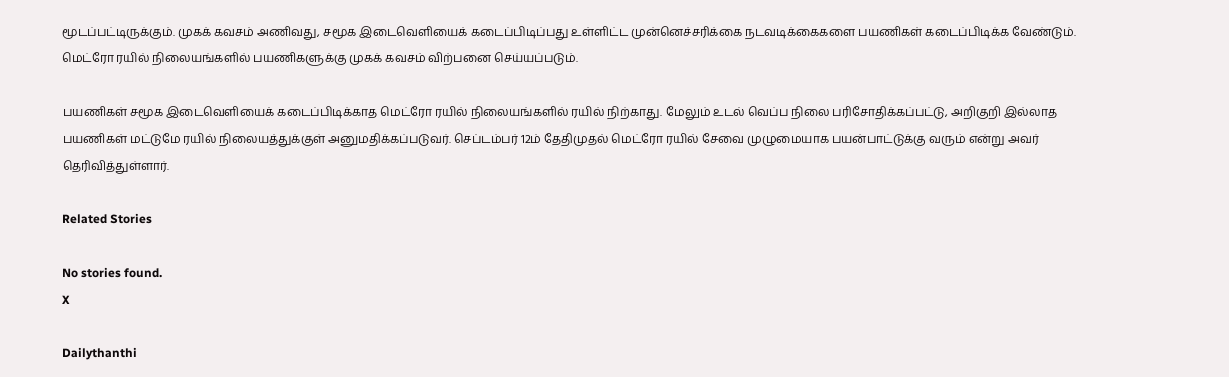மூடப்பட்டிருக்கும். முகக் கவசம் அணிவது, சமூக இடைவெளியைக் கடைப்பிடிப்பது உள்ளிட்ட முன்னெச்சரிக்கை நடவடிக்கைகளை பயணிகள் கடைப்பிடிக்க வேண்டும். மெட்ரோ ரயில் நிலையங்களில் பயணிகளுக்கு முகக் கவசம் விற்பனை செய்யப்படும்.

பயணிகள் சமூக இடைவெளியைக் கடைப்பிடிக்காத மெட்ரோ ரயில் நிலையங்களில் ரயில் நிற்காது. மேலும் உடல் வெப்ப நிலை பரிசோதிக்கப்பட்டு, அறிகுறி இல்லாத பயணிகள் மட்டுமே ரயில் நிலையத்துக்குள் அனுமதிக்கப்படுவர். செப்டம்பர் 12ம் தேதிமுதல் மெட்ரோ ரயில் சேவை முழுமையாக பயன்பாட்டுக்கு வரும் என்று அவர் தெரிவித்துள்ளார்.

Related Stories

No stories found.
X

Dailythanthi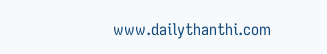www.dailythanthi.com